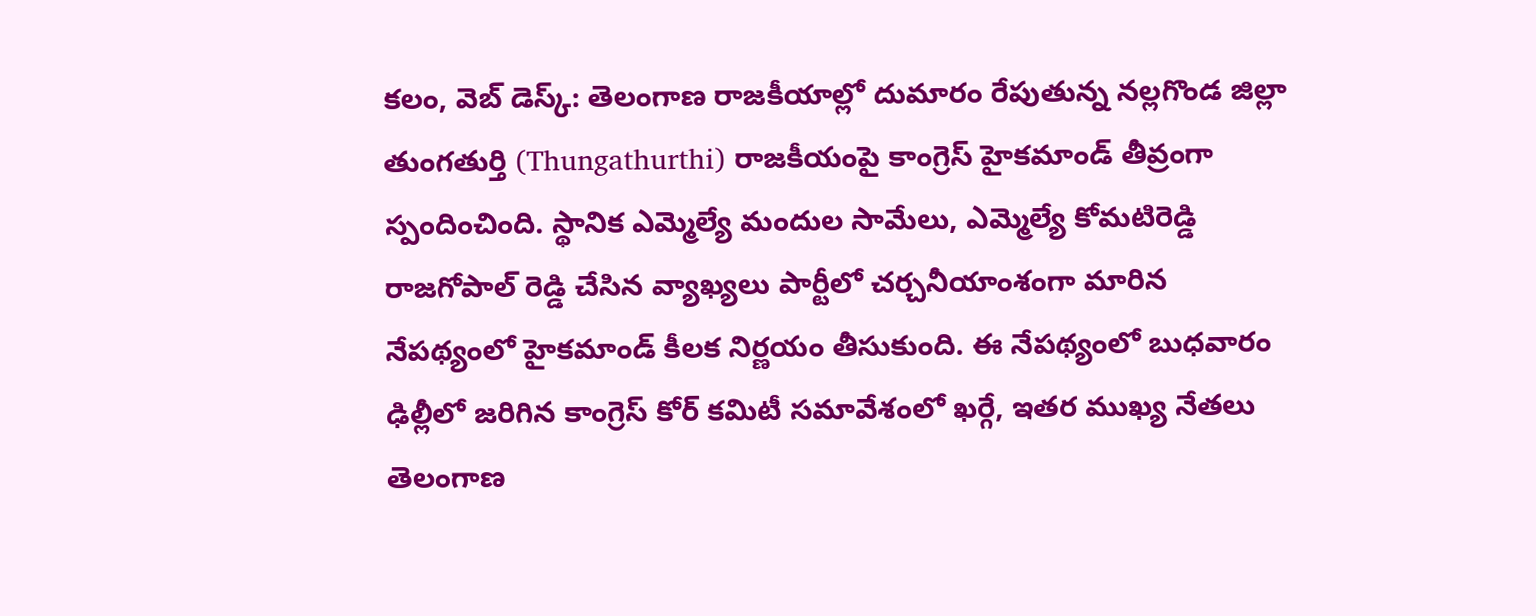కలం, వెబ్ డెస్క్: తెలంగాణ రాజకీయాల్లో దుమారం రేపుతున్న నల్లగొండ జిల్లా తుంగతుర్తి (Thungathurthi) రాజకీయంపై కాంగ్రెస్ హైకమాండ్ తీవ్రంగా స్పందించింది. స్థానిక ఎమ్మెల్యే మందుల సామేలు, ఎమ్మెల్యే కోమటిరెడ్డి రాజగోపాల్ రెడ్డి చేసిన వ్యాఖ్యలు పార్టీలో చర్చనీయాంశంగా మారిన నేపథ్యంలో హైకమాండ్ కీలక నిర్ణయం తీసుకుంది. ఈ నేపథ్యంలో బుధవారం ఢిల్లీలో జరిగిన కాంగ్రెస్ కోర్ కమిటీ సమావేశంలో ఖర్గే, ఇతర ముఖ్య నేతలు తెలంగాణ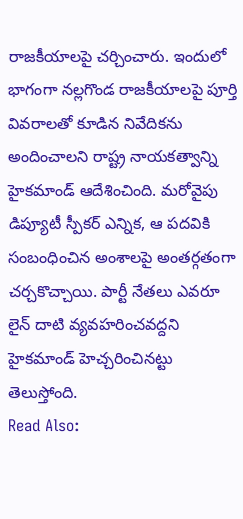రాజకీయాలపై చర్చించారు. ఇందులో భాగంగా నల్లగొండ రాజకీయాలపై పూర్తి వివరాలతో కూడిన నివేదికను అందించాలని రాష్ట్ర నాయకత్వాన్ని హైకమాండ్ ఆదేశించింది. మరోవైపు డిప్యూటీ స్పీకర్ ఎన్నిక, ఆ పదవికి సంబంధించిన అంశాలపై అంతర్గతంగా చర్చకొచ్చాయి. పార్టీ నేతలు ఎవరూ లైన్ దాటి వ్యవహరించవద్దని హైకమాండ్ హెచ్చరించినట్టు తెలుస్తోంది.
Read Also: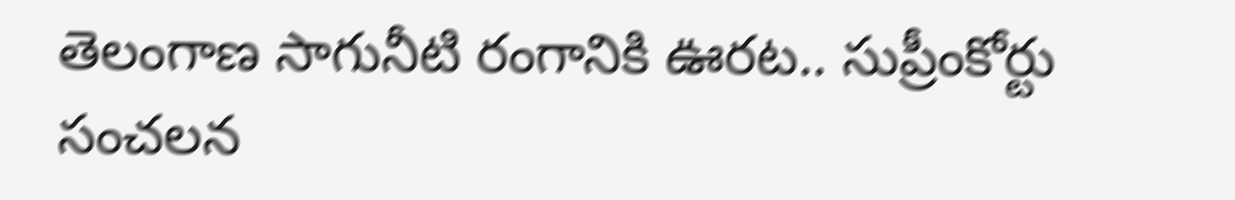తెలంగాణ సాగునీటి రంగానికి ఊరట.. సుప్రీంకోర్టు సంచలన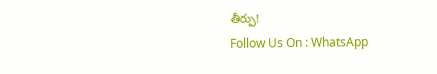తీర్పు!
Follow Us On : WhatsApp